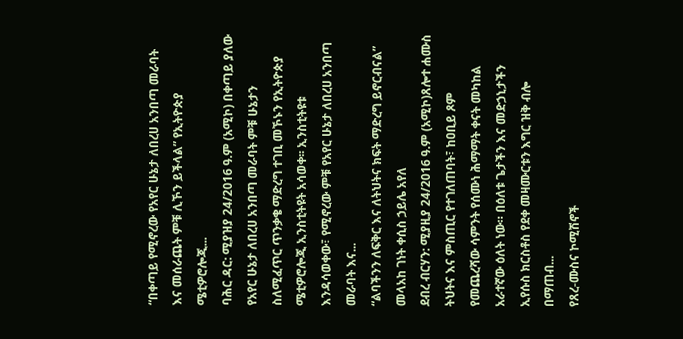“በቀጣይ የሚኖረው የአየር ሁኔታ ለበረሀ አንበጣ መራባት እና መሰራጨት ምቹ ሊኾን ይችላል” የኢትዮጵያ ሜቲዎሮሎጂ...
ባሕር ዳር: ሚያዝያ 24/2016 ዓ.ም (አሚኮ) በቀጣይ ያለው የአየር ሁኔታ ለበረሀ አንበጣ መራባት ምቹ ሁኔታን ስለሚፈጥር ጥንቃቄ ማድረግ ተገቢ መኾኑን የኢትዮጵያ ሜቲዎሮሎጂ ኢንስቲትዩት አሳወቀ፡፡ ኢንስቲትዩቱ እንዳሳወቀው፣ የሚኖረው ምቹ የአየር ሁኔታ ለበረሀ አንበጣ መራባት እና...
“ልባችንን ለፍቅር እና ለትህትና ክፍት ማድረግ ይኖርብናል” መላአከ ገነት ቀሲስ ኃይሌ አየለ
ደብረ ብርሃን: ሚያዚያ 24/2016 ዓ.ም (አሚኮ)ጸሎተ ሐሙስ ትህትና እና ምስጢር የተገለጠባት፣ ከዐቢይ ጾም የመጨረሻው ሳምንት የሰሙነ ሕማማት ቀናት መካከል አራተኛው ዕለት ነው። በዕለቱ ጌታችን እና መድኃኒታችን ኢየሱስ ክርስቶስ የደቀ መዛሙርቱን እግር ዝቅ ብሎ በማጠብ...
የጸረ-ሙስና ኮሚሽኖች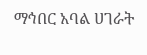ማኅበር አባል ሀገራት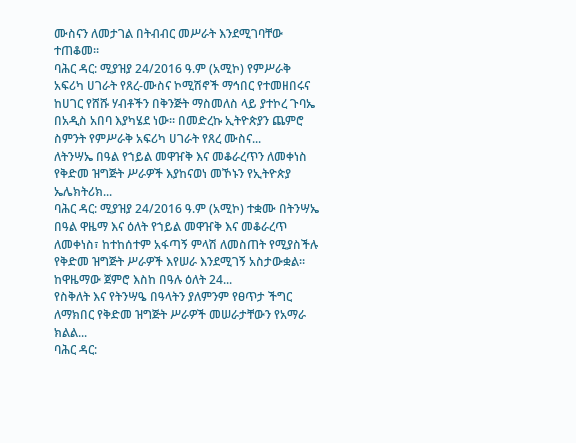ሙስናን ለመታገል በትብብር መሥራት እንደሚገባቸው ተጠቆመ።
ባሕር ዳር: ሚያዝያ 24/2016 ዓ.ም (አሚኮ) የምሥራቅ አፍሪካ ሀገራት የጸረ-ሙስና ኮሚሽኖች ማኅበር የተመዘበሩና ከሀገር የሸሹ ሃብቶችን በቅንጅት ማስመለስ ላይ ያተኮረ ጉባኤ በአዲስ አበባ እያካሄደ ነው። በመድረኩ ኢትዮጵያን ጨምሮ ስምንት የምሥራቅ አፍሪካ ሀገራት የጸረ ሙስና...
ለትንሣኤ በዓል የኀይል መዋዠቅ እና መቆራረጥን ለመቀነስ የቅድመ ዝግጅት ሥራዎች እያከናወነ መኾኑን የኢትዮጵያ ኤሌክትሪክ...
ባሕር ዳር: ሚያዝያ 24/2016 ዓ.ም (አሚኮ) ተቋሙ በትንሣኤ በዓል ዋዜማ እና ዕለት የኀይል መዋዠቅ እና መቆራረጥ ለመቀነስ፣ ከተከሰተም አፋጣኝ ምላሽ ለመስጠት የሚያስችሉ የቅድመ ዝግጅት ሥራዎች እየሠራ እንደሚገኝ አስታውቋል። ከዋዜማው ጀምሮ እስከ በዓሉ ዕለት 24...
የስቅለት እና የትንሣዔ በዓላትን ያለምንም የፀጥታ ችግር ለማክበር የቅድመ ዝግጅት ሥራዎች መሠራታቸውን የአማራ ክልል...
ባሕር ዳር: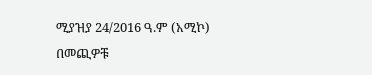ሚያዝያ 24/2016 ዓ.ም (አሚኮ) በመጪዎቹ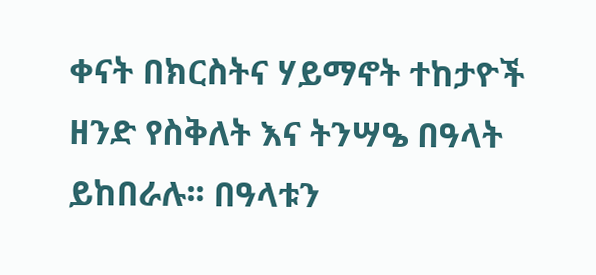ቀናት በክርስትና ሃይማኖት ተከታዮች ዘንድ የስቅለት እና ትንሣዔ በዓላት ይከበራሉ፡፡ በዓላቱን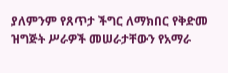ያለምንም የጸጥታ ችግር ለማክበር የቅድመ ዝግጅት ሥራዎች መሠራታቸውን የአማራ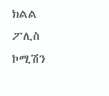ክልል ፖሊስ ኮሚሽን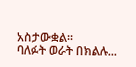አስታውቋል፡፡
ባለፉት ወራት በክልሉ...